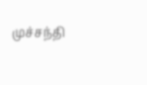முச்சந்தி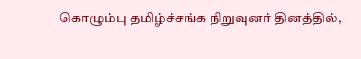கொழும்பு தமிழ்ச்சங்க நிறுவுனர் தினத்தில்,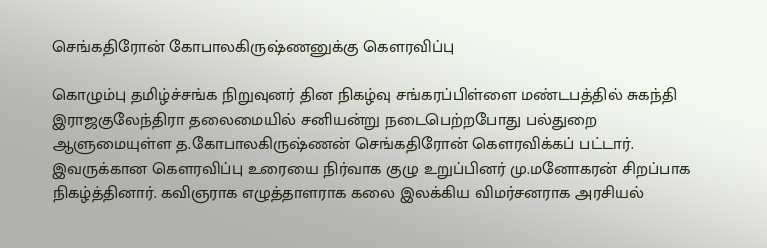செங்கதிரோன் கோபாலகிருஷ்ணனுக்கு கௌரவிப்பு

கொழும்பு தமிழ்ச்சங்க நிறுவுனர் தின நிகழ்வு சங்கரப்பிள்ளை மண்டபத்தில் சுகந்தி இராஜகுலேந்திரா தலைமையில் சனியன்று நடைபெற்றபோது பல்துறை ஆளுமையுள்ள த.கோபாலகிருஷ்ணன் செங்கதிரோன் கௌரவிக்கப் பட்டார்.
இவருக்கான கௌரவிப்பு உரையை நிர்வாக குழு உறுப்பினர் மு.மனோகரன் சிறப்பாக நிகழ்த்தினார். கவிஞராக எழுத்தாளராக கலை இலக்கிய விமர்சனராக அரசியல்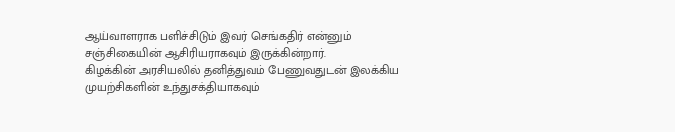ஆய்வாளராக பளிச்சிடும் இவர் செங்கதிர் என்னும் சஞ்சிகையின் ஆசிரியராகவும் இருக்கின்றார்.
கிழக்கின் அரசியலில் தனித்துவம் பேணுவதுடன் இலக்கிய முயற்சிகளின் உந்துசக்தியாகவும்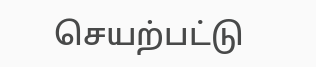செயற்பட்டு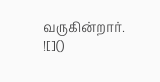வருகின்றார்.
![]()